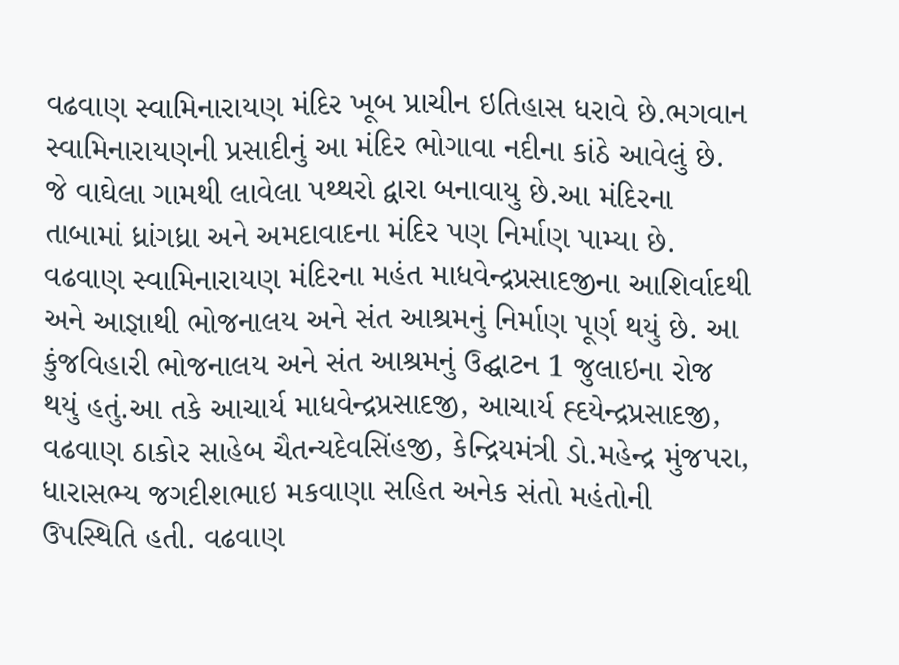વઢવાણ સ્વામિનારાયણ મંદિર ખૂબ પ્રાચીન ઇતિહાસ ધરાવે છે.ભગવાન સ્વામિનારાયણની પ્રસાદીનું આ મંદિર ભોગાવા નદીના કાંઠે આવેલું છે. જે વાઘેલા ગામથી લાવેલા પથ્થરો દ્વારા બનાવાયુ છે.આ મંદિરના તાબામાં ધ્રાંગધ્રા અને અમદાવાદના મંદિર પણ નિર્માણ પામ્યા છે. વઢવાણ સ્વામિનારાયણ મંદિરના મહંત માધવેન્દ્રપ્રસાદજીના આશિર્વાદથી અને આજ્ઞાથી ભોજનાલય અને સંત આશ્રમનું નિર્માણ પૂર્ણ થયું છે. આ કુંજવિહારી ભોજનાલય અને સંત આશ્રમનું ઉદ્ઘાટન 1 જુલાઇના રોજ થયું હતું.આ તકે આચાર્ય માધવેન્દ્રપ્રસાદજી, આચાર્ય હ્દયેન્દ્રપ્રસાદજી, વઢવાણ ઠાકોર સાહેબ ચૈતન્યદેવસિંહજી, કેન્દ્રિયમંત્રી ડો.મહેન્દ્ર મુંજપરા, ધારાસભ્ય જગદીશભાઇ મકવાણા સહિત અનેક સંતો મહંતોની ઉપસ્થિતિ હતી. વઢવાણ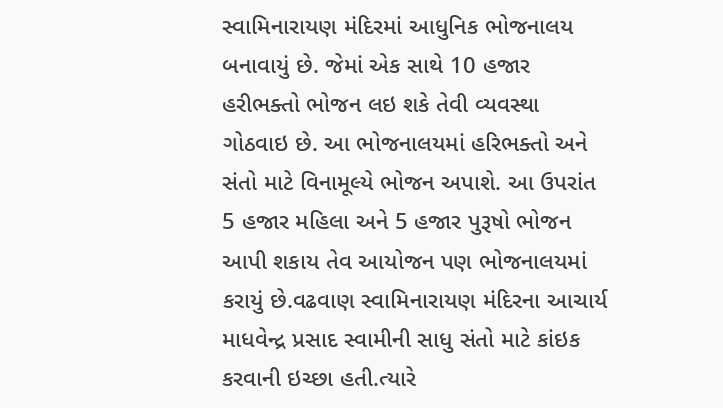સ્વામિનારાયણ મંદિરમાં આધુનિક ભોજનાલય બનાવાયું છે. જેમાં એક સાથે 10 હજાર હરીભક્તો ભોજન લઇ શકે તેવી વ્યવસ્થા ગોઠવાઇ છે. આ ભોજનાલયમાં હરિભક્તો અને સંતો માટે વિનામૂલ્યે ભોજન અપાશે. આ ઉપરાંત 5 હજાર મહિલા અને 5 હજાર પુરૂષો ભોજન આપી શકાય તેવ આયોજન પણ ભોજનાલયમાં કરાયું છે.વઢવાણ સ્વામિનારાયણ મંદિરના આચાર્ય માધવેન્દ્ર પ્રસાદ સ્વામીની સાધુ સંતો માટે કાંઇક કરવાની ઇચ્છા હતી.ત્યારે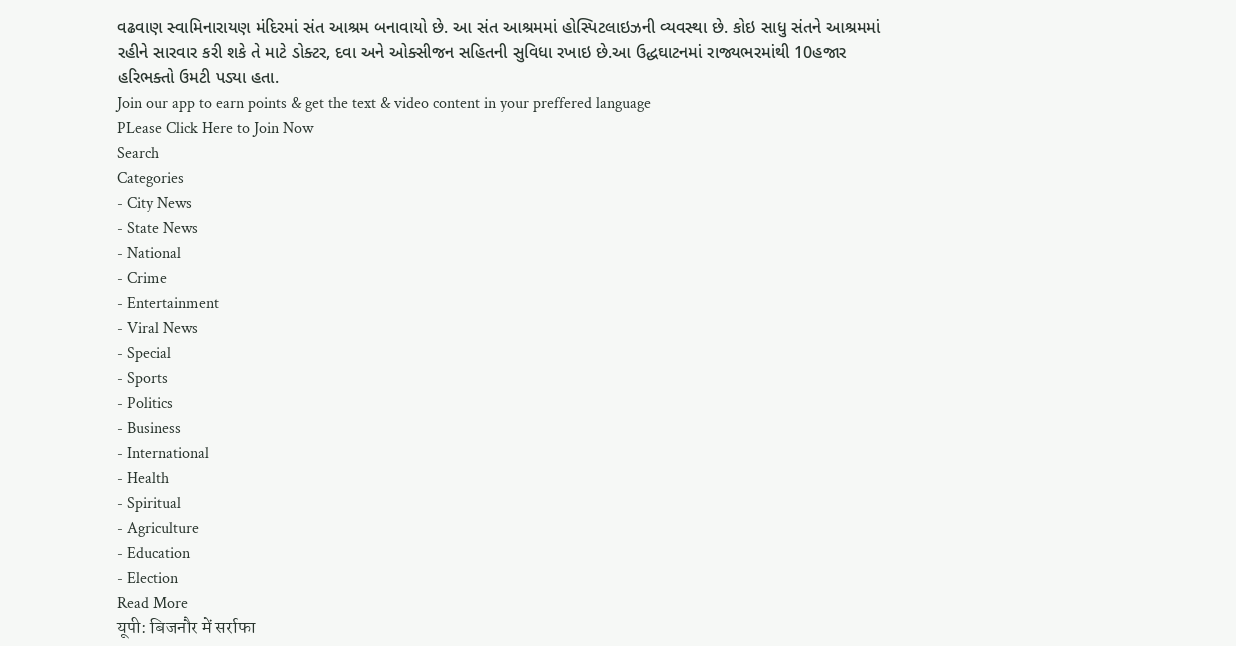વઢવાણ સ્વામિનારાયણ મંદિરમાં સંત આશ્રમ બનાવાયો છે. આ સંત આશ્રમમાં હોસ્પિટલાઇઝની વ્યવસ્થા છે. કોઇ સાધુ સંતને આશ્રમમાં રહીને સારવાર કરી શકે તે માટે ડોક્ટર, દવા અને ઓક્સીજન સહિતની સુવિધા રખાઇ છે.આ ઉદ્ધઘાટનમાં રાજ્યભરમાંથી 10હજાર હરિભક્તો ઉમટી પડ્યા હતા.
Join our app to earn points & get the text & video content in your preffered language
PLease Click Here to Join Now
Search
Categories
- City News
- State News
- National
- Crime
- Entertainment
- Viral News
- Special
- Sports
- Politics
- Business
- International
- Health
- Spiritual
- Agriculture
- Education
- Election
Read More
यूपी: बिजनौर में सर्राफा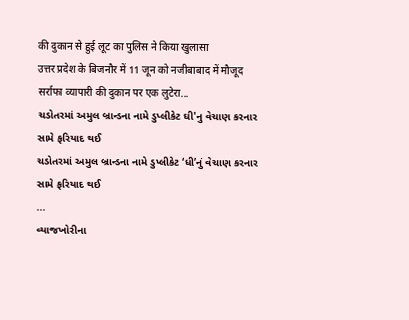की दुकान से हुई लूट का पुलिस ने किया खुलासा
उत्तर प्रदेश के बिजनौर में 11 जून को नजीबाबाद में मौजूद सर्राफा व्यापारी की दुकान पर एक लुटेरा...
ચડોતરમાં અમુલ બ્રાન્ડના નામે ડુપ્લીકેટ ઘી'નુ વેચાણ કરનાર સામે ફરિયાદ થઈ
ચડોતરમાં અમુલ બ્રાન્ડના નામે ડુપ્લીકેટ ‘ધી’નું વેચાણ કરનાર સામે ફરિયાદ થઈ
...
વ્યાજખોરીના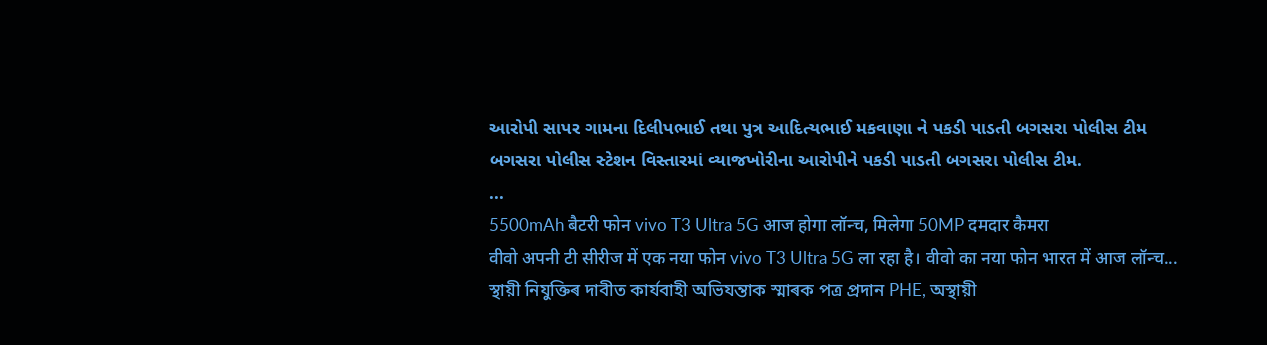આરોપી સાપર ગામના દિલીપભાઈ તથા પુત્ર આદિત્યભાઈ મકવાણા ને પકડી પાડતી બગસરા પોલીસ ટીમ
બગસરા પોલીસ સ્ટેશન વિસ્તારમાં વ્યાજખોરીના આરોપીને પકડી પાડતી બગસરા પોલીસ ટીમ.
...
5500mAh बैटरी फोन vivo T3 Ultra 5G आज होगा लॉन्च, मिलेगा 50MP दमदार कैमरा
वीवो अपनी टी सीरीज में एक नया फोन vivo T3 Ultra 5G ला रहा है। वीवो का नया फोन भारत में आज लॉन्च...
স্থায়ী নিযুক্তিৰ দাবীত কাৰ্যবাহী অভিযন্তাক স্মাৰক পত্ৰ প্ৰদান PHE, অস্থায়ী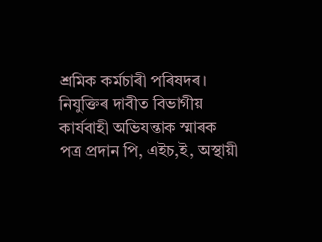শ্ৰমিক কৰ্মচাৰী পৰিষদৰ।
নিযুক্তিৰ দাবীত বিভাগীয় কাৰ্যবাহী অভিযন্তাক স্মাৰক পত্ৰ প্ৰদান পি, এইচ,ই, অস্থায়ী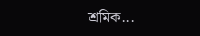শ্ৰমিক...